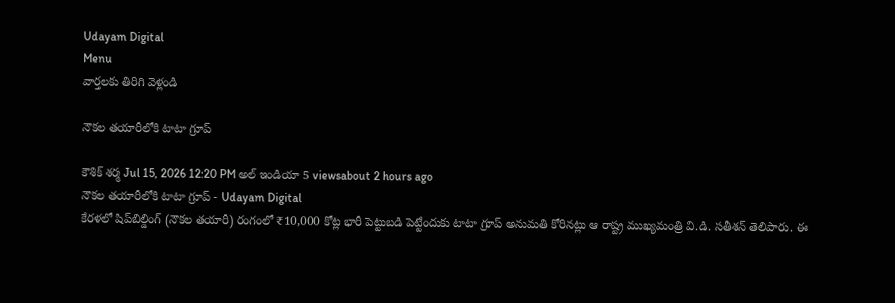Udayam Digital
Menu
వార్తలకు తిరిగి వెళ్లండి

నౌకల తయారీలోకి టాటా గ్రూప్

కౌశిక్ శర్మ Jul 15, 2026 12:20 PM అల్ ఇండియా 5 viewsabout 2 hours ago
నౌకల తయారీలోకి టాటా గ్రూప్ - Udayam Digital
కేరళలో షిప్‌బిల్డింగ్ (నౌకల తయారీ) రంగంలో ₹10,000 కోట్ల భారీ పెట్టుబడి పెట్టేందుకు టాటా గ్రూప్ అనుమతి కోరినట్లు ఆ రాష్ట్ర ముఖ్యమంత్రి వి.డి. సతీశన్ తెలిపారు. ఈ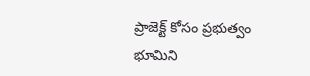ప్రాజెక్ట్ కోసం ప్రభుత్వం భూమిని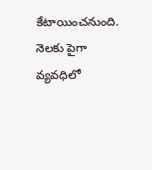కేటాయించనుంది. నెలకు పైగా వ్యవధిలో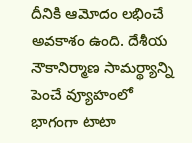దీనికి ఆమోదం లభించే అవకాశం ఉంది. దేశీయ నౌకానిర్మాణ సామర్థ్యాన్ని పెంచే వ్యూహంలో భాగంగా టాటా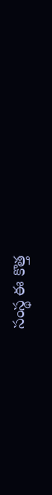సంస్థ ఈ కొత్త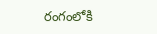రంగంలోకి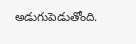అడుగుపెడుతోంది.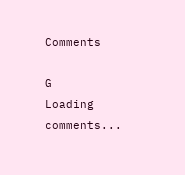Comments

G
Loading comments...